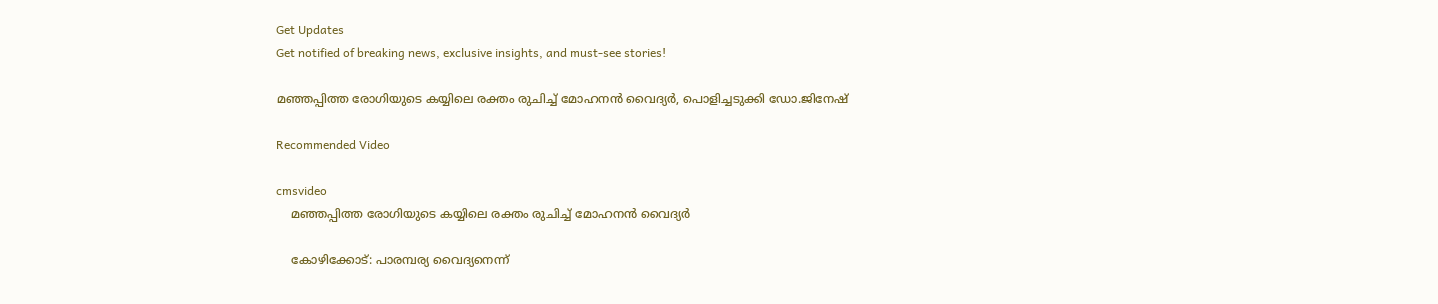Get Updates
Get notified of breaking news, exclusive insights, and must-see stories!

മഞ്ഞപ്പിത്ത രോഗിയുടെ കയ്യിലെ രക്തം രുചിച്ച് മോഹനൻ വൈദ്യർ, പൊളിച്ചടുക്കി ഡോ.ജിനേഷ്

Recommended Video

cmsvideo
    മഞ്ഞപ്പിത്ത രോഗിയുടെ കയ്യിലെ രക്തം രുചിച്ച് മോഹനൻ വൈദ്യർ

    കോഴിക്കോട്: പാരമ്പര്യ വൈദ്യനെന്ന്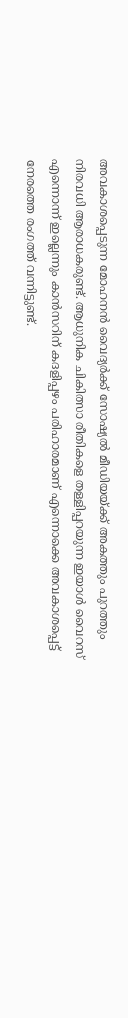അവകാശപ്പെടുന്ന മോഹനന്‍ വൈദ്യര്‍ക്ക് സോഷ്യല്‍ മീഡിയയ്ക്ക് അകത്തും പുറത്തും നിരവധി ആരാധകരുണ്ട്. ആധുനിക ചികിത്സാ രീതികളെ തള്ളിപ്പറയുന്ന ഇയാള്‍ വൈറസ് എന്നൊന്ന് ഇല്ലെന്നും കാന്‍സറിന് കദളിപ്പഴം പരിഹാരമാണ് എന്നൊക്കെ അവകാശപ്പെട്ട് നേരത്തെ രംഗത്ത് വന്നിട്ടുണ്ട്.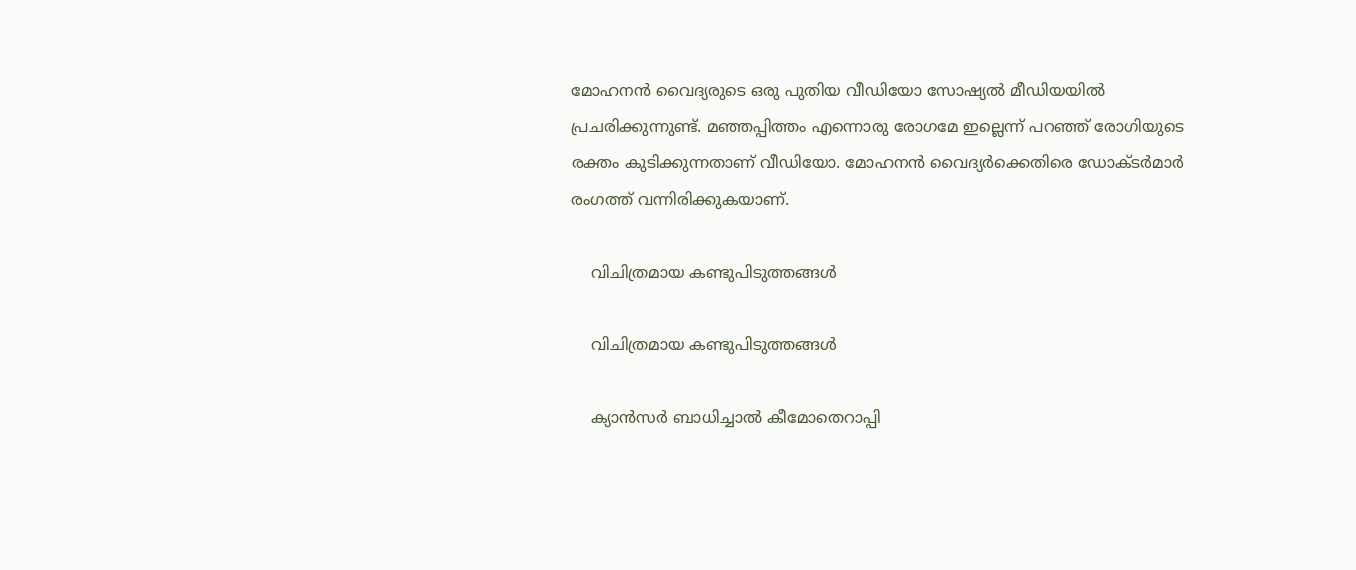മോഹനന്‍ വൈദ്യരുടെ ഒരു പുതിയ വീഡിയോ സോഷ്യല്‍ മീഡിയയില്‍ പ്രചരിക്കുന്നുണ്ട്. മഞ്ഞപ്പിത്തം എന്നൊരു രോഗമേ ഇല്ലെന്ന് പറഞ്ഞ് രോഗിയുടെ രക്തം കുടിക്കുന്നതാണ് വീഡിയോ. മോഹനന്‍ വൈദ്യര്‍ക്കെതിരെ ഡോക്ടര്‍മാര്‍ രംഗത്ത് വന്നിരിക്കുകയാണ്.

    വിചിത്രമായ കണ്ടുപിടുത്തങ്ങൾ

    വിചിത്രമായ കണ്ടുപിടുത്തങ്ങൾ

    ക്യാന്‍സര്‍ ബാധിച്ചാല്‍ കീമോതെറാപ്പി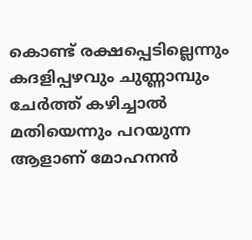കൊണ്ട് രക്ഷപ്പെടില്ലെന്നും കദളിപ്പഴവും ചുണ്ണാമ്പും ചേര്‍ത്ത് കഴിച്ചാല്‍ മതിയെന്നും പറയുന്ന ആളാണ് മോഹനന്‍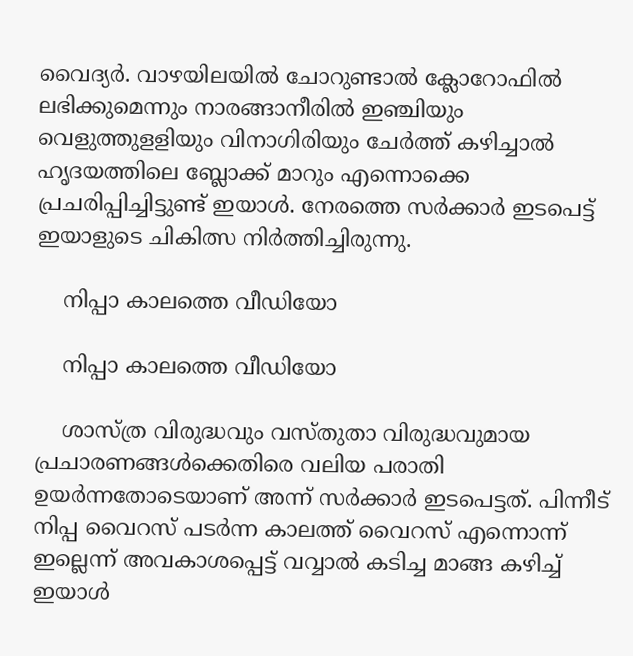വൈദ്യര്‍. വാഴയിലയില്‍ ചോറുണ്ടാല്‍ ക്ലോറോഫില്‍ ലഭിക്കുമെന്നും നാരങ്ങാനീരില്‍ ഇഞ്ചിയും വെളുത്തുളളിയും വിനാഗിരിയും ചേര്‍ത്ത് കഴിച്ചാല്‍ ഹൃദയത്തിലെ ബ്ലോക്ക് മാറും എന്നൊക്കെ പ്രചരിപ്പിച്ചിട്ടുണ്ട് ഇയാള്‍. നേരത്തെ സര്‍ക്കാര്‍ ഇടപെട്ട് ഇയാളുടെ ചികിത്സ നിര്‍ത്തിച്ചിരുന്നു.

    നിപ്പാ കാലത്തെ വീഡിയോ

    നിപ്പാ കാലത്തെ വീഡിയോ

    ശാസ്ത്ര വിരുദ്ധവും വസ്തുതാ വിരുദ്ധവുമായ പ്രചാരണങ്ങള്‍ക്കെതിരെ വലിയ പരാതി ഉയര്‍ന്നതോടെയാണ് അന്ന് സര്‍ക്കാര്‍ ഇടപെട്ടത്. പിന്നീട് നിപ്പ വൈറസ് പടര്‍ന്ന കാലത്ത് വൈറസ് എന്നൊന്ന് ഇല്ലെന്ന് അവകാശപ്പെട്ട് വവ്വാല്‍ കടിച്ച മാങ്ങ കഴിച്ച് ഇയാള്‍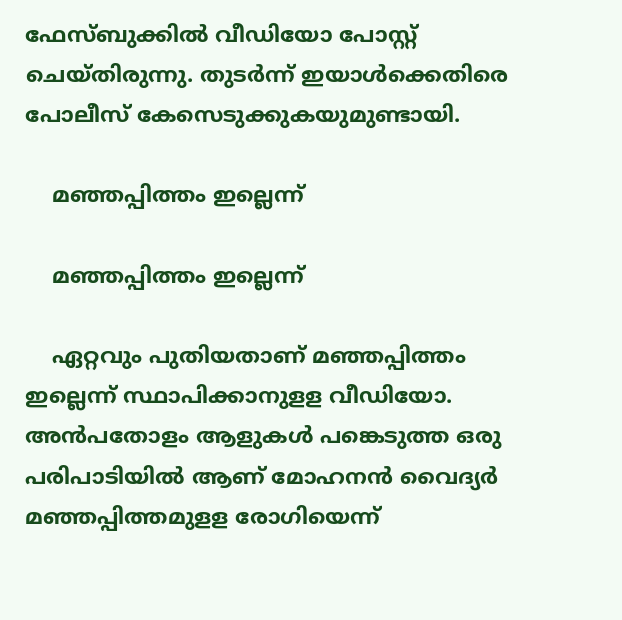ഫേസ്ബുക്കില്‍ വീഡിയോ പോസ്റ്റ് ചെയ്തിരുന്നു. തുടര്‍ന്ന് ഇയാള്‍ക്കെതിരെ പോലീസ് കേസെടുക്കുകയുമുണ്ടായി.

    മഞ്ഞപ്പിത്തം ഇല്ലെന്ന്

    മഞ്ഞപ്പിത്തം ഇല്ലെന്ന്

    ഏറ്റവും പുതിയതാണ് മഞ്ഞപ്പിത്തം ഇല്ലെന്ന് സ്ഥാപിക്കാനുളള വീഡിയോ. അന്‍പതോളം ആളുകള്‍ പങ്കെടുത്ത ഒരു പരിപാടിയില്‍ ആണ് മോഹനന്‍ വൈദ്യര്‍ മഞ്ഞപ്പിത്തമുളള രോഗിയെന്ന്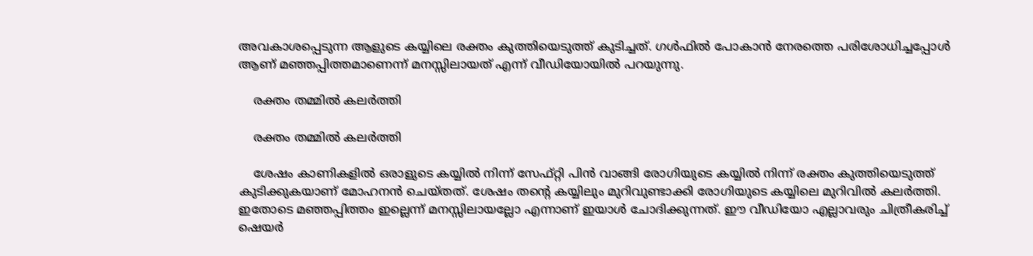അവകാശപ്പെടുന്ന ആളുടെ കയ്യിലെ രക്തം കുത്തിയെടുത്ത് കുടിച്ചത്. ഗള്‍ഫില്‍ പോകാന്‍ നേരത്തെ പരിശോധിച്ചപ്പോള്‍ ആണ് മഞ്ഞപ്പിത്തമാണെന്ന് മനസ്സിലായത് എന്ന് വീഡിയോയില്‍ പറയുന്നു.

    രക്തം തമ്മിൽ കലർത്തി

    രക്തം തമ്മിൽ കലർത്തി

    ശേഷം കാണികളില്‍ ഒരാളുടെ കയ്യില്‍ നിന്ന് സേഫ്റ്റി പിന്‍ വാങ്ങി രോഗിയുടെ കയ്യില്‍ നിന്ന് രക്തം കുത്തിയെടുത്ത് കുടിക്കുകയാണ് മോഹനന്‍ ചെയ്തത്. ശേഷം തന്റെ കയ്യിലും മുറിവുണ്ടാക്കി രോഗിയുടെ കയ്യിലെ മുറിവില്‍ കലര്‍ത്തി. ഇതോടെ മഞ്ഞപ്പിത്തം ഇല്ലെന്ന് മനസ്സിലായല്ലോ എന്നാണ് ഇയാള്‍ ചോദിക്കുന്നത്. ഈ വീഡിയോ എല്ലാവരും ചിത്രീകരിച്ച് ഷെയര്‍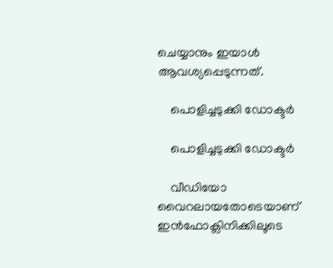ചെയ്യാനും ഇയാള്‍ ആവശ്യപ്പെടുന്നത്.

    പൊളിച്ചടുക്കി ഡോക്ടർ

    പൊളിച്ചടുക്കി ഡോക്ടർ

    വീഡിയോ വൈറലായതോടെയാണ് ഇന്‍ഫോക്ലിനിക്കിലൂടെ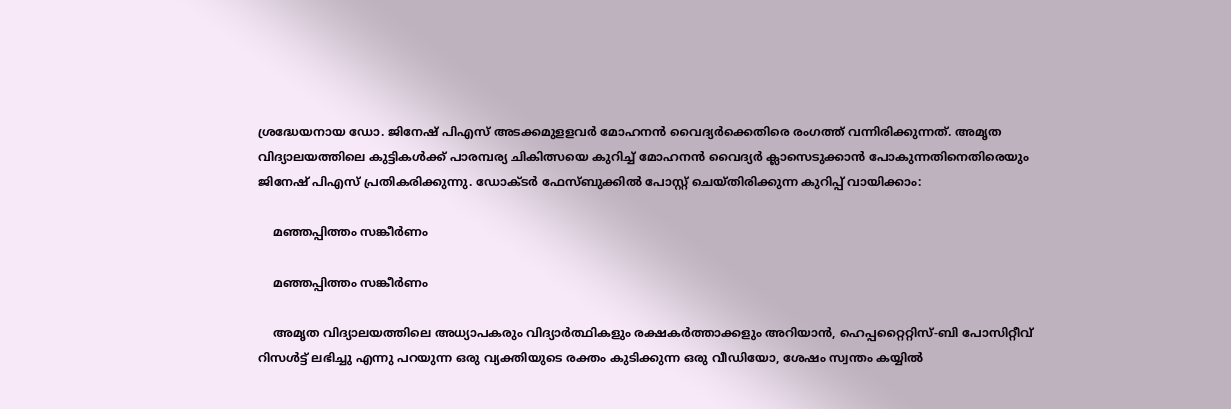ശ്രദ്ധേയനായ ഡോ. ജിനേഷ് പിഎസ് അടക്കമുളളവര്‍ മോഹനന്‍ വൈദ്യര്‍ക്കെതിരെ രംഗത്ത് വന്നിരിക്കുന്നത്. അമൃത വിദ്യാലയത്തിലെ കുട്ടികള്‍ക്ക് പാരമ്പര്യ ചികിത്സയെ കുറിച്ച് മോഹനന്‍ വൈദ്യര്‍ ക്ലാസെടുക്കാന്‍ പോകുന്നതിനെതിരെയും ജിനേഷ് പിഎസ് പ്രതികരിക്കുന്നു. ഡോക്ടര്‍ ഫേസ്ബുക്കില്‍ പോസ്റ്റ് ചെയ്തിരിക്കുന്ന കുറിപ്പ് വായിക്കാം:

    മഞ്ഞപ്പിത്തം സങ്കീർണം

    മഞ്ഞപ്പിത്തം സങ്കീർണം

    അമൃത വിദ്യാലയത്തിലെ അധ്യാപകരും വിദ്യാർത്ഥികളും രക്ഷകർത്താക്കളും അറിയാൻ, ഹെപ്പറ്റൈറ്റിസ്-ബി പോസിറ്റീവ് റിസൾട്ട് ലഭിച്ചു എന്നു പറയുന്ന ഒരു വ്യക്തിയുടെ രക്തം കുടിക്കുന്ന ഒരു വീഡിയോ, ശേഷം സ്വന്തം കയ്യിൽ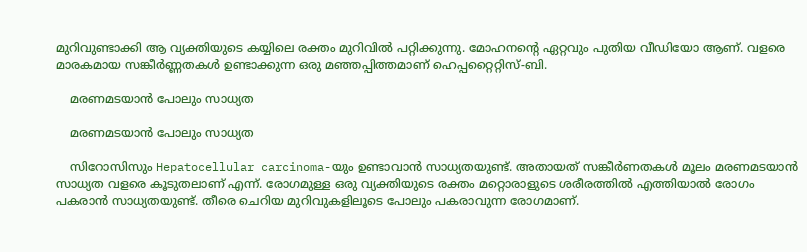മുറിവുണ്ടാക്കി ആ വ്യക്തിയുടെ കയ്യിലെ രക്തം മുറിവിൽ പറ്റിക്കുന്നു. മോഹനന്റെ ഏറ്റവും പുതിയ വീഡിയോ ആണ്. വളരെ മാരകമായ സങ്കീർണ്ണതകൾ ഉണ്ടാക്കുന്ന ഒരു മഞ്ഞപ്പിത്തമാണ് ഹെപ്പറ്റൈറ്റിസ്-ബി.

    മരണമടയാൻ പോലും സാധ്യത

    മരണമടയാൻ പോലും സാധ്യത

    സിറോസിസും Hepatocellular carcinoma-യും ഉണ്ടാവാൻ സാധ്യതയുണ്ട്. അതായത് സങ്കീർണതകൾ മൂലം മരണമടയാൻ സാധ്യത വളരെ കൂടുതലാണ് എന്ന്. രോഗമുള്ള ഒരു വ്യക്തിയുടെ രക്തം മറ്റൊരാളുടെ ശരീരത്തിൽ എത്തിയാൽ രോഗം പകരാൻ സാധ്യതയുണ്ട്. തീരെ ചെറിയ മുറിവുകളിലൂടെ പോലും പകരാവുന്ന രോഗമാണ്.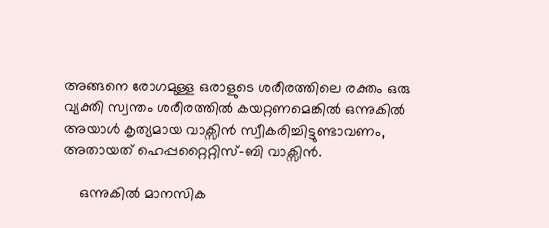അങ്ങനെ രോഗമുള്ള ഒരാളുടെ ശരീരത്തിലെ രക്തം ഒരു വ്യക്തി സ്വന്തം ശരീരത്തിൽ കയറ്റണമെങ്കിൽ ഒന്നുകിൽ അയാൾ കൃത്യമായ വാക്സിൻ സ്വീകരിച്ചിട്ടുണ്ടാവണം, അതായത് ഹെപ്പറ്റൈറ്റിസ്-ബി വാക്സിൻ.

    ഒന്നുകിൽ മാനസിക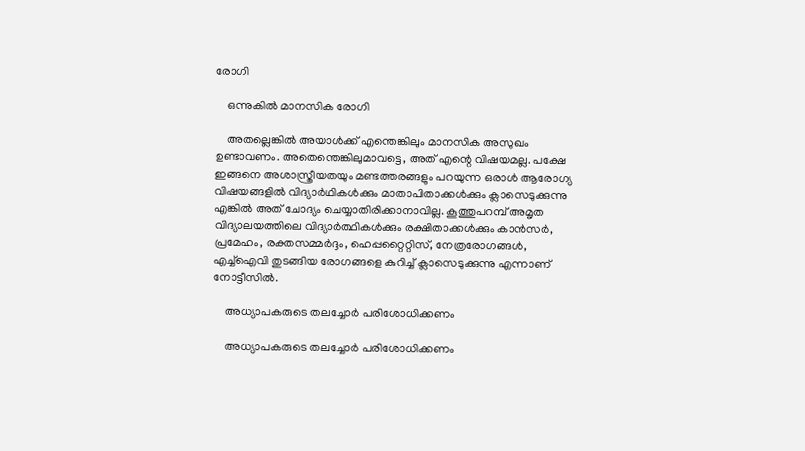രോഗി

    ഒന്നുകിൽ മാനസിക രോഗി

    അതല്ലെങ്കിൽ അയാൾക്ക് എന്തെങ്കിലും മാനസിക അസുഖം ഉണ്ടാവണം. അതെന്തെങ്കിലുമാവട്ടെ, അത് എന്റെ വിഷയമല്ല. പക്ഷേ ഇങ്ങനെ അശാസ്ത്രീയതയും മണ്ടത്തരങ്ങളും പറയുന്ന ഒരാൾ ആരോഗ്യ വിഷയങ്ങളിൽ വിദ്യാർഥികൾക്കും മാതാപിതാക്കൾക്കും ക്ലാസെടുക്കുന്നു എങ്കിൽ അത് ചോദ്യം ചെയ്യാതിരിക്കാനാവില്ല. കൂത്തുപറമ്പ് അമൃത വിദ്യാലയത്തിലെ വിദ്യാർത്ഥികൾക്കും രക്ഷിതാക്കൾക്കും കാൻസർ, പ്രമേഹം, രക്തസമ്മർദ്ദം, ഹെപ്പറ്റൈറ്റിസ്, നേത്രരോഗങ്ങൾ, എച്ച്ഐവി തുടങ്ങിയ രോഗങ്ങളെ കുറിച്ച് ക്ലാസെടുക്കുന്നു എന്നാണ് നോട്ടീസിൽ.

    അധ്യാപകരുടെ തലച്ചോർ പരിശോധിക്കണം

    അധ്യാപകരുടെ തലച്ചോർ പരിശോധിക്കണം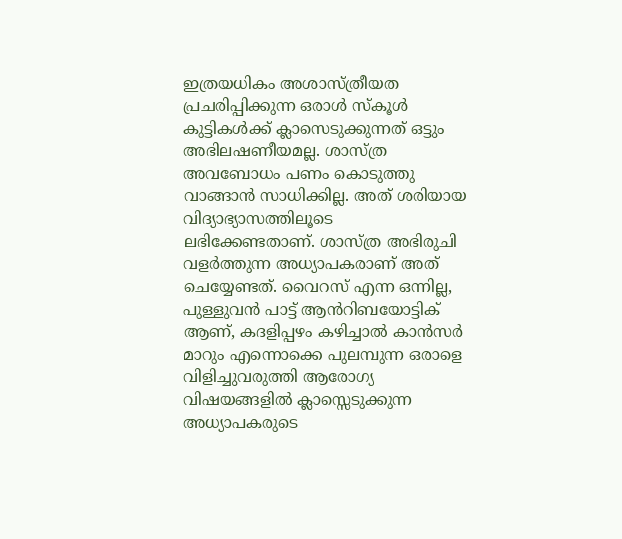ഇത്രയധികം അശാസ്ത്രീയത പ്രചരിപ്പിക്കുന്ന ഒരാൾ സ്കൂൾ കുട്ടികൾക്ക് ക്ലാസെടുക്കുന്നത് ഒട്ടും അഭിലഷണീയമല്ല. ശാസ്ത്ര അവബോധം പണം കൊടുത്തു വാങ്ങാൻ സാധിക്കില്ല. അത് ശരിയായ വിദ്യാഭ്യാസത്തിലൂടെ ലഭിക്കേണ്ടതാണ്. ശാസ്ത്ര അഭിരുചി വളർത്തുന്ന അധ്യാപകരാണ് അത് ചെയ്യേണ്ടത്. വൈറസ് എന്ന ഒന്നില്ല, പുള്ളുവൻ പാട്ട് ആൻറിബയോട്ടിക് ആണ്, കദളിപ്പഴം കഴിച്ചാൽ കാൻസർ മാറും എന്നൊക്കെ പുലമ്പുന്ന ഒരാളെ വിളിച്ചുവരുത്തി ആരോഗ്യ വിഷയങ്ങളിൽ ക്ലാസ്സെടുക്കുന്ന അധ്യാപകരുടെ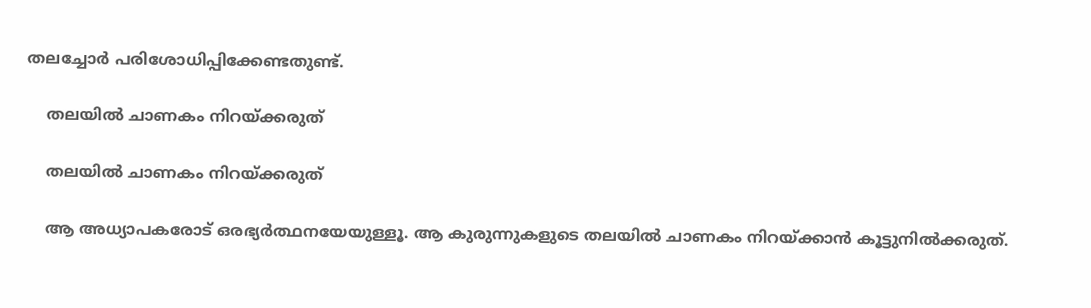തലച്ചോർ പരിശോധിപ്പിക്കേണ്ടതുണ്ട്.

    തലയിൽ ചാണകം നിറയ്ക്കരുത്

    തലയിൽ ചാണകം നിറയ്ക്കരുത്

    ആ അധ്യാപകരോട് ഒരഭ്യർത്ഥനയേയുള്ളൂ. ആ കുരുന്നുകളുടെ തലയിൽ ചാണകം നിറയ്ക്കാൻ കൂട്ടുനിൽക്കരുത്.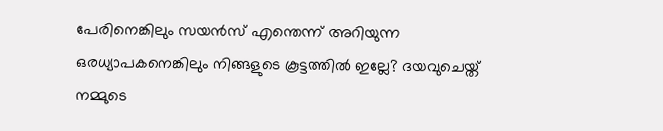പേരിനെങ്കിലും സയൻസ് എന്തെന്ന് അറിയുന്ന ഒരധ്യാപകനെങ്കിലും നിങ്ങളുടെ കൂട്ടത്തിൽ ഇല്ലേ? ദയവുചെയ്ത് നമ്മുടെ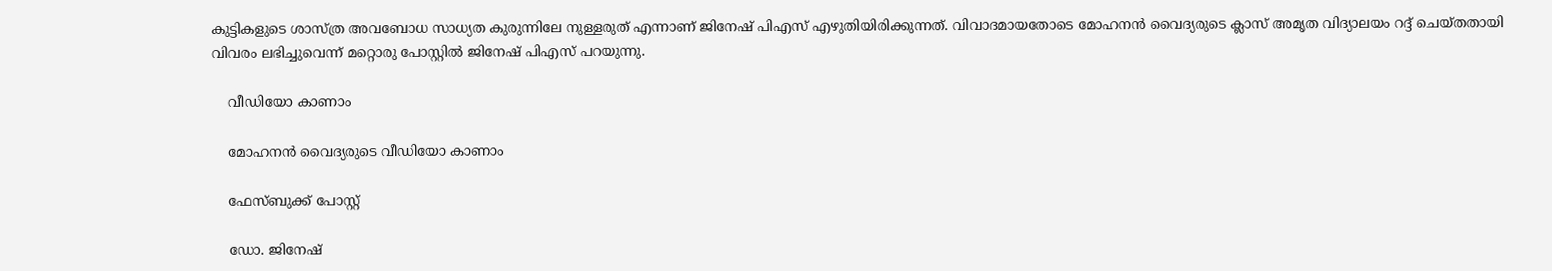കുട്ടികളുടെ ശാസ്ത്ര അവബോധ സാധ്യത കുരുന്നിലേ നുള്ളരുത് എന്നാണ് ജിനേഷ് പിഎസ് എഴുതിയിരിക്കുന്നത്. വിവാദമായതോടെ മോഹനൻ വൈദ്യരുടെ ക്ലാസ് അമൃത വിദ്യാലയം റദ്ദ് ചെയ്തതായി വിവരം ലഭിച്ചുവെന്ന് മറ്റൊരു പോസ്റ്റിൽ ജിനേഷ് പിഎസ് പറയുന്നു.

    വീഡിയോ കാണാം

    മോഹനൻ വൈദ്യരുടെ വീഡിയോ കാണാം

    ഫേസ്ബുക്ക് പോസ്റ്റ്

    ഡോ. ജിനേഷ്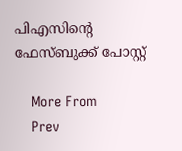പിഎസിന്റെ ഫേസ്ബുക്ക് പോസ്റ്റ്

    More From
    Prev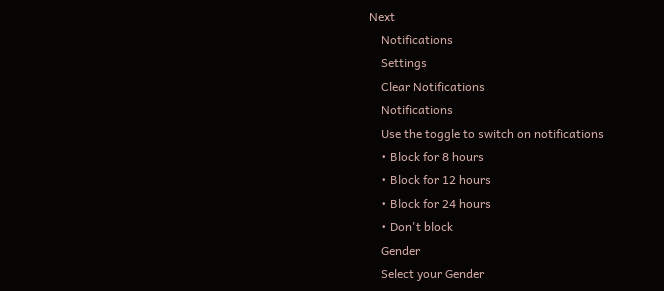Next
    Notifications
    Settings
    Clear Notifications
    Notifications
    Use the toggle to switch on notifications
    • Block for 8 hours
    • Block for 12 hours
    • Block for 24 hours
    • Don't block
    Gender
    Select your Gender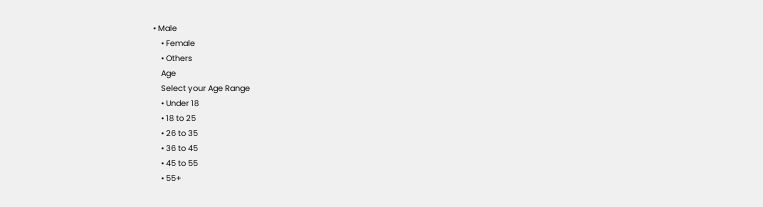• Male
    • Female
    • Others
    Age
    Select your Age Range
    • Under 18
    • 18 to 25
    • 26 to 35
    • 36 to 45
    • 45 to 55
    • 55+